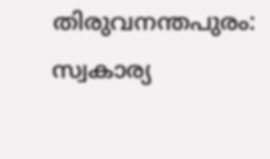തിരുവനന്തപുരം: സ്വകാര്യ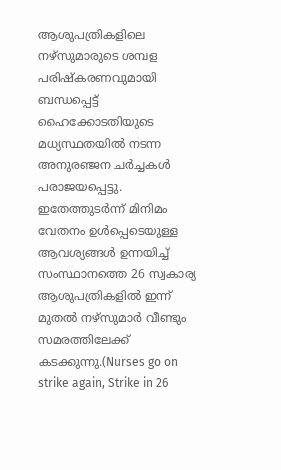ആശുപത്രികളിലെ നഴ്സുമാരുടെ ശമ്പള പരിഷ്കരണവുമായി ബന്ധപ്പെട്ട് ഹൈക്കോടതിയുടെ മധ്യസ്ഥതയിൽ നടന്ന അനുരഞ്ജന ചർച്ചകൾ പരാജയപ്പെട്ടു. ഇതേത്തുടർന്ന് മിനിമം വേതനം ഉൾപ്പെടെയുള്ള ആവശ്യങ്ങൾ ഉന്നയിച്ച് സംസ്ഥാനത്തെ 26 സ്വകാര്യ ആശുപത്രികളിൽ ഇന്ന് മുതൽ നഴ്സുമാർ വീണ്ടും സമരത്തിലേക്ക് കടക്കുന്നു.(Nurses go on strike again, Strike in 26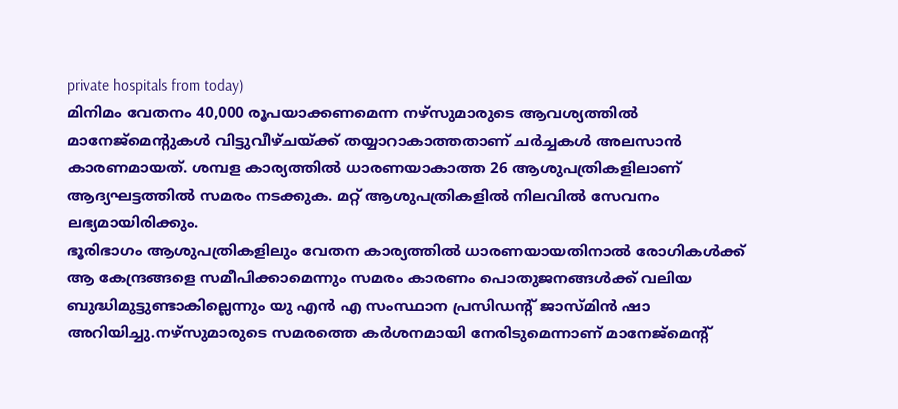private hospitals from today)
മിനിമം വേതനം 40,000 രൂപയാക്കണമെന്ന നഴ്സുമാരുടെ ആവശ്യത്തിൽ മാനേജ്മെന്റുകൾ വിട്ടുവീഴ്ചയ്ക്ക് തയ്യാറാകാത്തതാണ് ചർച്ചകൾ അലസാൻ കാരണമായത്. ശമ്പള കാര്യത്തിൽ ധാരണയാകാത്ത 26 ആശുപത്രികളിലാണ് ആദ്യഘട്ടത്തിൽ സമരം നടക്കുക. മറ്റ് ആശുപത്രികളിൽ നിലവിൽ സേവനം ലഭ്യമായിരിക്കും.
ഭൂരിഭാഗം ആശുപത്രികളിലും വേതന കാര്യത്തിൽ ധാരണയായതിനാൽ രോഗികൾക്ക് ആ കേന്ദ്രങ്ങളെ സമീപിക്കാമെന്നും സമരം കാരണം പൊതുജനങ്ങൾക്ക് വലിയ ബുദ്ധിമുട്ടുണ്ടാകില്ലെന്നും യു എൻ എ സംസ്ഥാന പ്രസിഡന്റ് ജാസ്മിൻ ഷാ അറിയിച്ചു.നഴ്സുമാരുടെ സമരത്തെ കർശനമായി നേരിടുമെന്നാണ് മാനേജ്മെന്റ്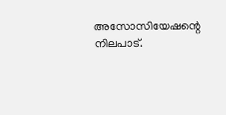അസോസിയേഷന്റെ നിലപാട്.